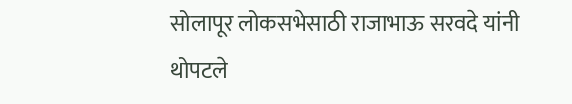सोलापूर लोकसभेसाठी राजाभाऊ सरवदे यांनी थोपटले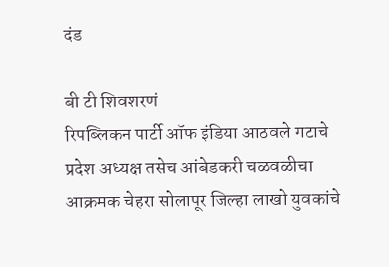दंड

बी टी शिवशरणं
रिपब्लिकन पार्टी ऑफ इंडिया आठवले गटाचे प्रदेश अध्यक्ष तसेच आंबेडकरी चळवळीचा आक्रमक चेहरा सोलापूर जिल्हा लाखो युवकांचे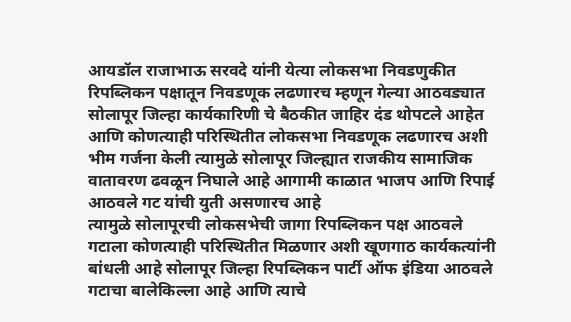आयडॉल राजाभाऊ सरवदे यांनी येत्या लोकसभा निवडणुकीत रिपब्लिकन पक्षातून निवडणूक लढणारच म्हणून गेल्या आठवड्यात सोलापूर जिल्हा कार्यकारिणी चे बैठकीत जाहिर दंड थोपटले आहेत आणि कोणत्याही परिस्थितीत लोकसभा निवडणूक लढणारच अशी भीम गर्जना केली त्यामुळे सोलापूर जिल्ह्यात राजकीय सामाजिक वातावरण ढवळून निघाले आहे आगामी काळात भाजप आणि रिपाई आठवले गट यांची युती असणारच आहे
त्यामुळे सोलापूरची लोकसभेची जागा रिपब्लिकन पक्ष आठवले गटाला कोणत्याही परिस्थितीत मिळणार अशी खूणगाठ कार्यकत्यांनी बांधली आहे सोलापूर जिल्हा रिपब्लिकन पार्टी ऑफ इंडिया आठवले गटाचा बालेकिल्ला आहे आणि त्याचे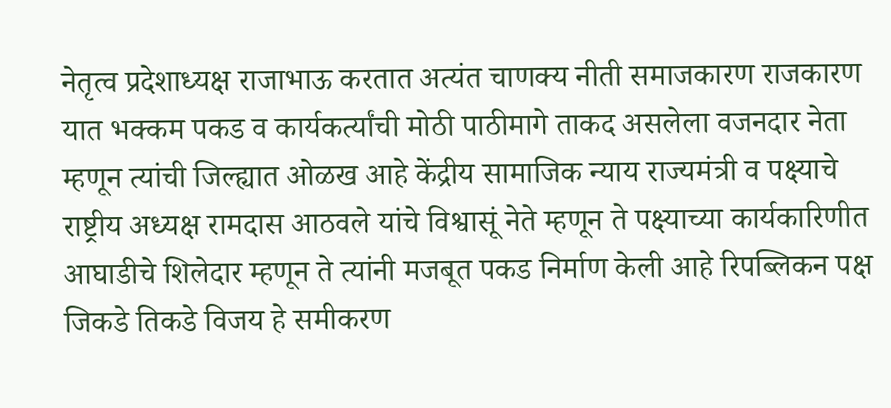नेतृत्व प्रदेशाध्यक्ष राजाभाऊ करतात अत्यंत चाणक्य नीती समाजकारण राजकारण यात भक्कम पकड व कार्यकर्त्यांची मोठी पाठीमागे ताकद असलेला वजनदार नेता म्हणून त्यांची जिल्ह्यात ओळख आहे केंद्रीय सामाजिक न्याय राज्यमंत्री व पक्ष्याचे राष्ट्रीय अध्यक्ष रामदास आठवले यांचे विश्वासूं नेते म्हणून ते पक्ष्याच्या कार्यकारिणीत आघाडीचे शिलेदार म्हणून ते त्यांनी मजबूत पकड निर्माण केली आहे रिपब्लिकन पक्ष जिकडे तिकडे विजय हे समीकरण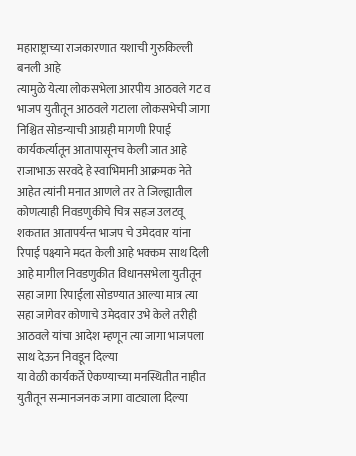महाराष्ट्राच्या राजकारणात यशाची गुरुकिल्ली बनली आहे
त्यामुळे येत्या लोकसभेला आरपीय आठवले गट व भाजप युतीतून आठवले गटाला लोकसभेची जागा निश्चित सोडन्याची आग्रही मागणी रिपाई कार्यकर्त्यातून आतापासूनच केली जात आहे राजाभाऊ सरवदे हे स्वाभिमानी आक्रमक नेते आहेत त्यांनी मनात आणले तर ते जिल्ह्यातील कोणत्याही निवडणुकीचे चित्र सहज उलटवू शकतात आतापर्यन्त भाजप चे उमेदवार यांना रिपाई पक्ष्याने मदत केली आहे भक्कम साथ दिली आहे मागील निवडणुकीत विधानसभेला युतीतून सहा जागा रिपाईला सोडण्यात आल्या मात्र त्या सहा जागेवर कोणाचे उमेदवार उभे केले तरीही आठवले यांचा आदेश म्हणून त्या जागा भाजपला साथ देऊन निवडून दिल्या
या वेळी कार्यकर्ते ऐकण्याच्या मनस्थितीत नाहीत युतीतून सन्मानजनक जागा वाट्याला दिल्या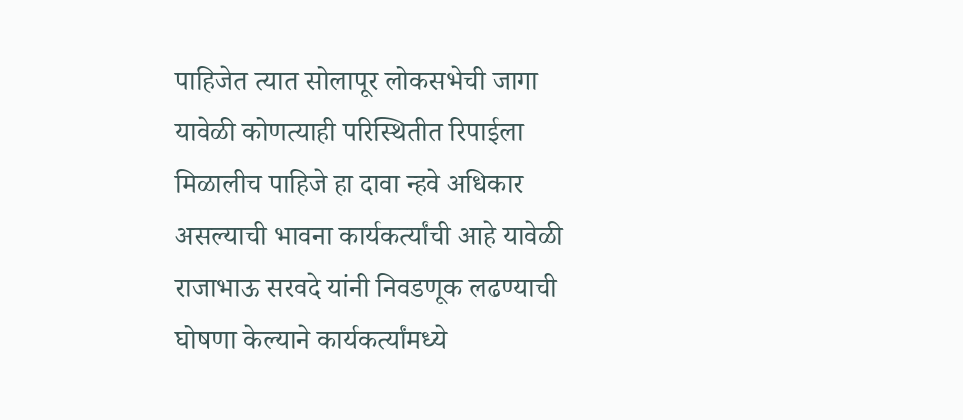पाहिजेत त्यात सोलापूर लोकसभेची जागा यावेळी कोणत्याही परिस्थितीत रिपाईला मिळालीच पाहिजे हा दावा न्हवे अधिकार असल्याची भावना कार्यकर्त्यांची आहे यावेळी राजाभाऊ सरवदे यांनी निवडणूक लढण्याची घोषणा केल्याने कार्यकर्त्यांमध्ये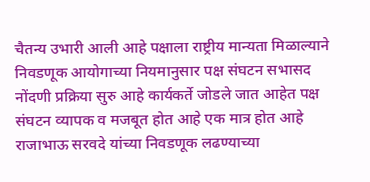चैतन्य उभारी आली आहे पक्षाला राष्ट्रीय मान्यता मिळाल्याने निवडणूक आयोगाच्या नियमानुसार पक्ष संघटन सभासद नोंदणी प्रक्रिया सुरु आहे कार्यकर्ते जोडले जात आहेत पक्ष संघटन व्यापक व मजबूत होत आहे एक मात्र होत आहे राजाभाऊ सरवदे यांच्या निवडणूक लढण्याच्या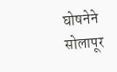घोषनेने सोलापूर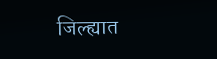जिल्ह्यात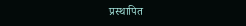प्रस्थापित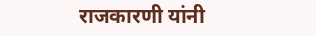राजकारणी यांनी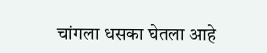चांगला धसका घेतला आहे